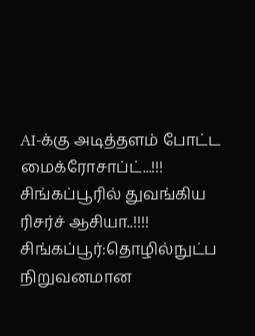AI-க்கு அடித்தளம் போட்ட மைக்ரோசாப்ட்...!!! சிங்கப்பூரில் துவங்கிய ரிசர்ச் ஆசியா..!!!!
சிங்கப்பூர்:தொழில்நுட்ப நிறுவனமான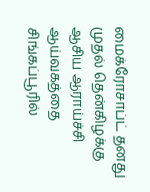மைக்ரோசாப்ட் தனது முதல் தென்கிழக்கு ஆசிய ஆராய்ச்சி ஆய்வகத்தை சிங்கப்பூரில்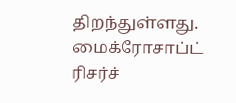திறந்துள்ளது.
மைக்ரோசாப்ட் ரிசர்ச்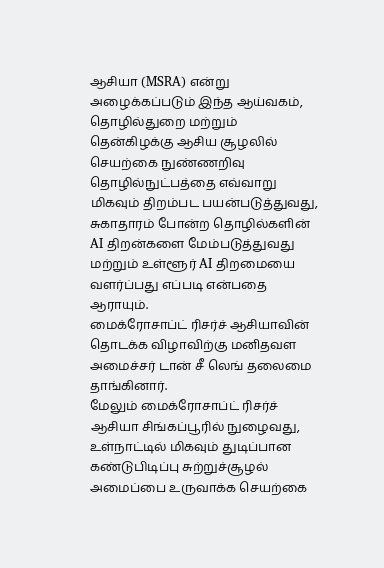ஆசியா (MSRA) என்று அழைக்கப்படும் இந்த ஆய்வகம், தொழில்துறை மற்றும் தென்கிழக்கு ஆசிய சூழலில் செயற்கை நுண்ணறிவு தொழில்நுட்பத்தை எவ்வாறு மிகவும் திறம்பட பயன்படுத்துவது, சுகாதாரம் போன்ற தொழில்களின் AI திறன்களை மேம்படுத்துவது மற்றும் உள்ளூர் AI திறமையை வளர்ப்பது எப்படி என்பதை ஆராயும்.
மைக்ரோசாப்ட் ரிசர்ச் ஆசியாவின் தொடக்க விழாவிற்கு மனிதவள அமைச்சர் டான் சீ லெங் தலைமை தாங்கினார்.
மேலும் மைக்ரோசாப்ட் ரிசர்ச் ஆசியா சிங்கப்பூரில் நுழைவது, உள்நாட்டில் மிகவும் துடிப்பான கண்டுபிடிப்பு சுற்றுச்சூழல் அமைப்பை உருவாக்க செயற்கை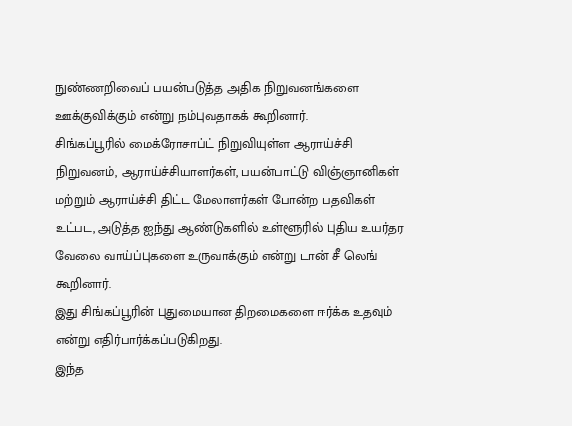நுண்ணறிவைப் பயன்படுத்த அதிக நிறுவனங்களை ஊக்குவிக்கும் என்று நம்புவதாகக் கூறினார்.
சிங்கப்பூரில் மைக்ரோசாப்ட் நிறுவியுள்ள ஆராய்ச்சி நிறுவனம், ஆராய்ச்சியாளர்கள், பயன்பாட்டு விஞ்ஞானிகள் மற்றும் ஆராய்ச்சி திட்ட மேலாளர்கள் போன்ற பதவிகள் உட்பட, அடுத்த ஐந்து ஆண்டுகளில் உள்ளூரில் புதிய உயர்தர வேலை வாய்ப்புகளை உருவாக்கும் என்று டான் சீ லெங் கூறினார்.
இது சிங்கப்பூரின் புதுமையான திறமைகளை ஈர்க்க உதவும் என்று எதிர்பார்க்கப்படுகிறது.
இந்த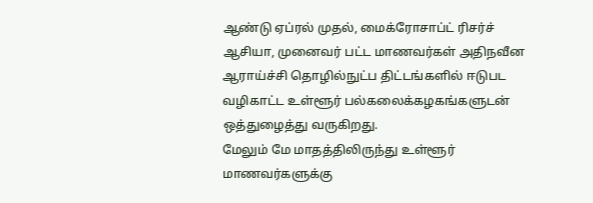ஆண்டு ஏப்ரல் முதல், மைக்ரோசாப்ட் ரிசர்ச் ஆசியா, முனைவர் பட்ட மாணவர்கள் அதிநவீன ஆராய்ச்சி தொழில்நுட்ப திட்டங்களில் ஈடுபட வழிகாட்ட உள்ளூர் பல்கலைக்கழகங்களுடன் ஒத்துழைத்து வருகிறது.
மேலும் மே மாதத்திலிருந்து உள்ளூர் மாணவர்களுக்கு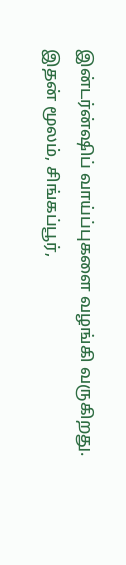இன்டர்ன்ஷிப் வாய்ப்புகளை வழங்கி வருகிறது.
இதன் மூலம், சிங்கப்பூர்,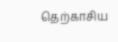தெற்காசிய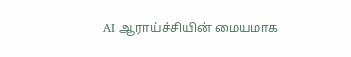AI ஆராய்ச்சியின் மையமாக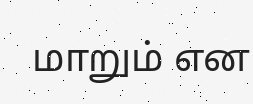மாறும் என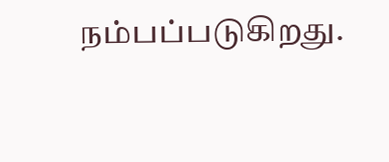நம்பப்படுகிறது.